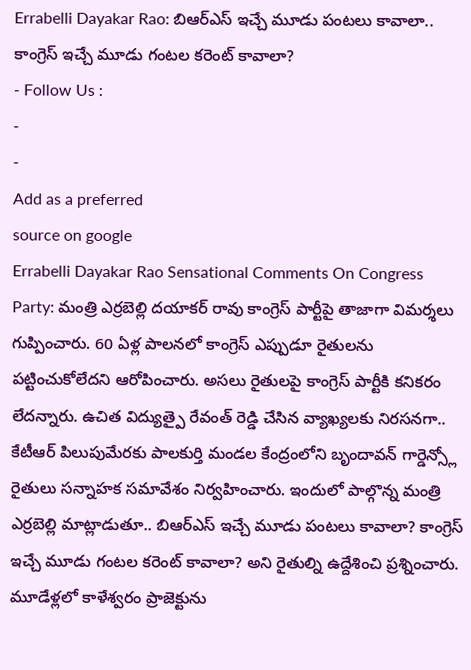Errabelli Dayakar Rao: బిఆర్ఎస్ ఇచ్చే మూడు పంటలు కావాలా.. కాంగ్రెస్ ఇచ్చే మూడు గంటల కరెంట్ కావాలా?
- Follow Us :
-
-
Add as a preferred
source on google
Errabelli Dayakar Rao Sensational Comments On Congress Party: మంత్రి ఎర్రబెల్లి దయాకర్ రావు కాంగ్రెస్ పార్టీపై తాజాగా విమర్శలు గుప్పించారు. 60 ఏళ్ల పాలనలో కాంగ్రెస్ ఎప్పుడూ రైతులను పట్టించుకోలేదని ఆరోపించారు. అసలు రైతులపై కాంగ్రెస్ పార్టీకి కనికరం లేదన్నారు. ఉచిత విద్యుత్పై రేవంత్ రెడ్డి చేసిన వ్యాఖ్యలకు నిరసనగా.. కేటీఆర్ పిలుపుమేరకు పాలకుర్తి మండల కేంద్రంలోని బృందావన్ గార్డెన్స్లో రైతులు సన్నాహక సమావేశం నిర్వహించారు. ఇందులో పాల్గొన్న మంత్రి ఎర్రబెల్లి మాట్లాడుతూ.. బిఆర్ఎస్ ఇచ్చే మూడు పంటలు కావాలా? కాంగ్రెస్ ఇచ్చే మూడు గంటల కరెంట్ కావాలా? అని రైతుల్ని ఉద్దేశించి ప్రశ్నించారు. మూడేళ్లలో కాళేశ్వరం ప్రాజెక్టును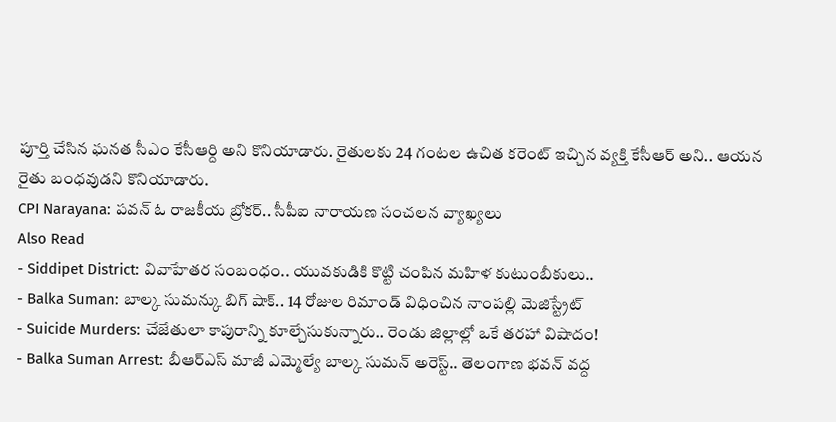పూర్తి చేసిన ఘనత సీఎం కేసీఆర్ది అని కొనియాడారు. రైతులకు 24 గంటల ఉచిత కరెంట్ ఇచ్చిన వ్యక్తి కేసీఆర్ అని.. ఆయన రైతు బంధవుడని కొనియాడారు.
CPI Narayana: పవన్ ఓ రాజకీయ బ్రోకర్.. సీపీఐ నారాయణ సంచలన వ్యాఖ్యలు
Also Read
- Siddipet District: వివాహేతర సంబంధం.. యువకుడికి కొట్టి చంపిన మహిళ కుటుంబీకులు..
- Balka Suman: బాల్క సుమన్కు బిగ్ షాక్.. 14 రోజుల రిమాండ్ విధించిన నాంపల్లి మెజిస్ట్రేట్
- Suicide Murders: చేజేతులా కాపురాన్ని కూల్చేసుకున్నారు.. రెండు జిల్లాల్లో ఒకే తరహా విషాదం!
- Balka Suman Arrest: బీఆర్ఎస్ మాజీ ఎమ్మెల్యే బాల్క సుమన్ అరెస్ట్.. తెలంగాణ భవన్ వద్ద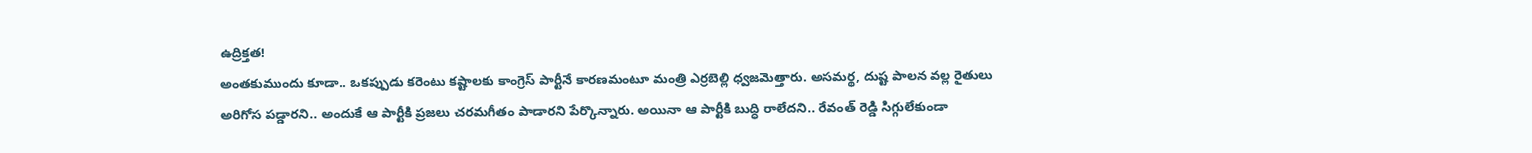ఉద్రిక్తత!
అంతకుముందు కూడా.. ఒకప్పుడు కరెంటు కష్టాలకు కాంగ్రెస్ పార్టీనే కారణమంటూ మంత్రి ఎర్రబెల్లి ధ్వజమెత్తారు. అసమర్థ, దుష్ట పాలన వల్ల రైతులు అరిగోస పడ్డారని.. అందుకే ఆ పార్టీకి ప్రజలు చరమగీతం పాడారని పేర్కొన్నారు. అయినా ఆ పార్టీకి బుద్ధి రాలేదని.. రేవంత్ రెడ్డి సిగ్గులేకుండా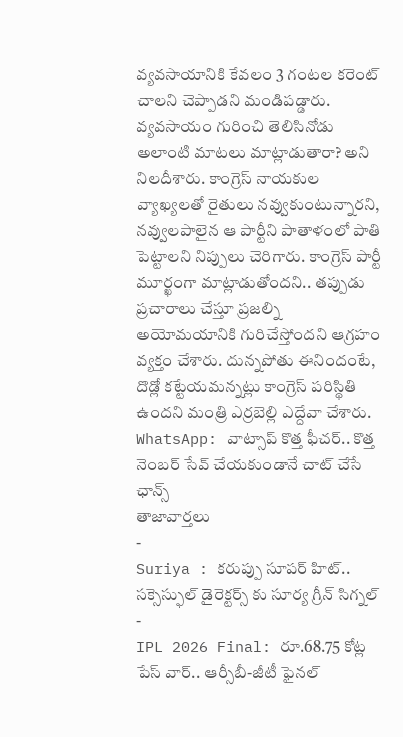వ్యవసాయానికి కేవలం 3 గంటల కరెంట్ చాలని చెప్పాడని మండిపడ్డారు. వ్యవసాయం గురించి తెలిసినోడు అలాంటి మాటలు మాట్లాడుతారా? అని నిలదీశారు. కాంగ్రెస్ నాయకుల వ్యాఖ్యలతో రైతులు నవ్వుకుంటున్నారని, నవ్వులపాలైన ఆ పార్టీని పాతాళంలో పాతి పెట్టాలని నిప్పులు చెరిగారు. కాంగ్రెస్ పార్టీ మూర్ఖంగా మాట్లాడుతోందని.. తప్పుడు ప్రచారాలు చేస్తూ ప్రజల్ని అయోమయానికి గురిచేస్తోందని ఆగ్రహం వ్యక్తం చేశారు. దున్నపోతు ఈనిందంటే, దొడ్లో కట్టేయమన్నట్లు కాంగ్రెస్ పరిస్థితి ఉందని మంత్రి ఎర్రబెల్లి ఎద్దేవా చేశారు.
WhatsApp: వాట్సాప్ కొత్త ఫీచర్.. కొత్త నెంబర్ సేవ్ చేయకుండానే చాట్ చేసే ఛాన్స్
తాజావార్తలు
-
Suriya : కరుప్పు సూపర్ హిట్.. సక్సెస్ఫుల్ డైరెక్టర్స్ కు సూర్య గ్రీన్ సిగ్నల్
-
IPL 2026 Final: రూ.68.75 కోట్ల పేస్ వార్.. ఆర్సీబీ-జీటీ ఫైనల్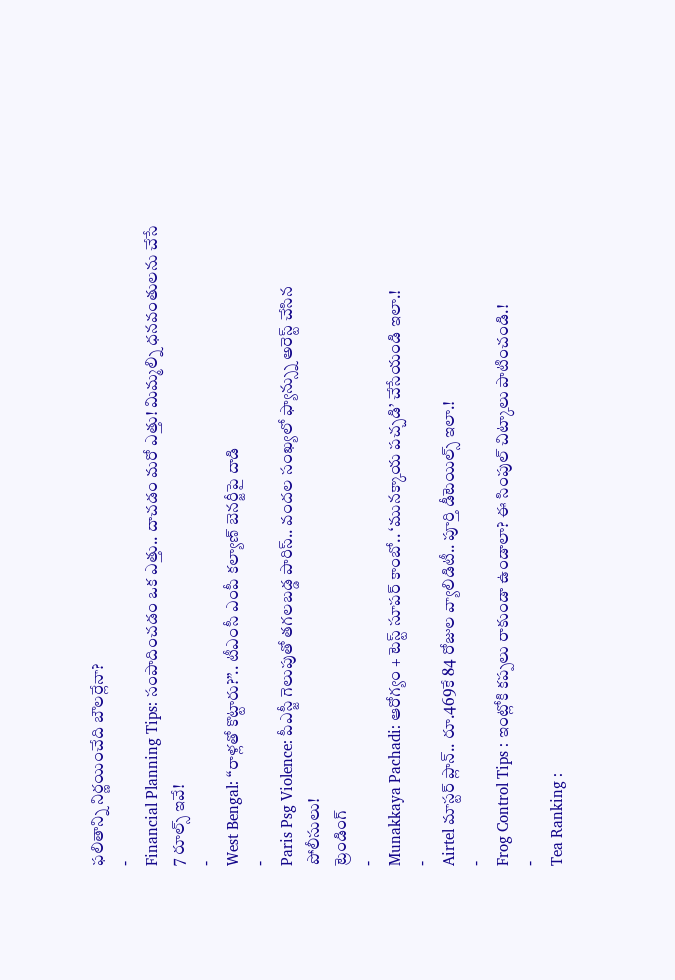ఫలితాన్ని నిర్ణయించేది బౌలర్లేనా?
-
Financial Planning Tips: సంపాదించడం ఒక ఎత్తు.. దాచడం మరో ఎత్తు! మిమ్మల్ని ధనవంతులను చేసే 7 రూల్స్ ఇవే!
-
West Bengal: “రాళ్లతో కొట్టారు?”.. టీఎంసీ ఎంపీ కల్యాణ్ బెనర్జీపై దాడి
-
Paris Psg Violence: పీఎస్జీ గెలుపుతో తగలబడ్డ పారిస్.. వందల సంఖ్యలో ఫ్యాన్స్ను అరెస్ట్ చేసిన పోలీసులు!
ట్రెండింగ్
-
Munakkaya Pachadi: ఆరోగ్యం + టెస్ట్ సూపర్ కాంబో.. ‘మునక్కాయ పచ్చడి’ చేసేయండి ఇలా.!
-
Airtel మాస్టర్ ప్లాన్.. రూ.469కే 84 రోజుల వ్యాలిడిటీ.. పూర్తి డీటెయిల్స్ ఇలా.!
-
Frog Control Tips : ఇంట్లోకి కప్పలు రాకుండా ఉండాలా? ఈ సింపుల్ చిట్కాలు పాటించండి.!
-
Tea Ranking :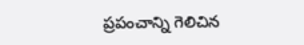ప్రపంచాన్ని గెలిచిన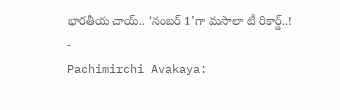భారతీయ చాయ్.. ‘నంబర్ 1’గా మసాలా టీ రికార్డ్..!
-
Pachimirchi Avakaya: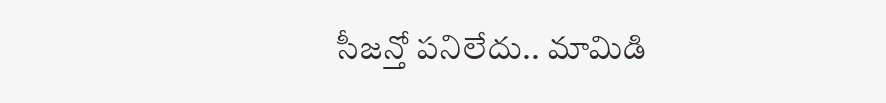సీజన్తో పనిలేదు.. మామిడి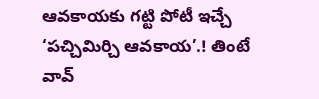ఆవకాయకు గట్టి పోటీ ఇచ్చే ‘పచ్చిమిర్చి ఆవకాయ’.! తింటే వావ్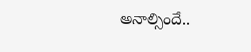అనాల్సిందే..